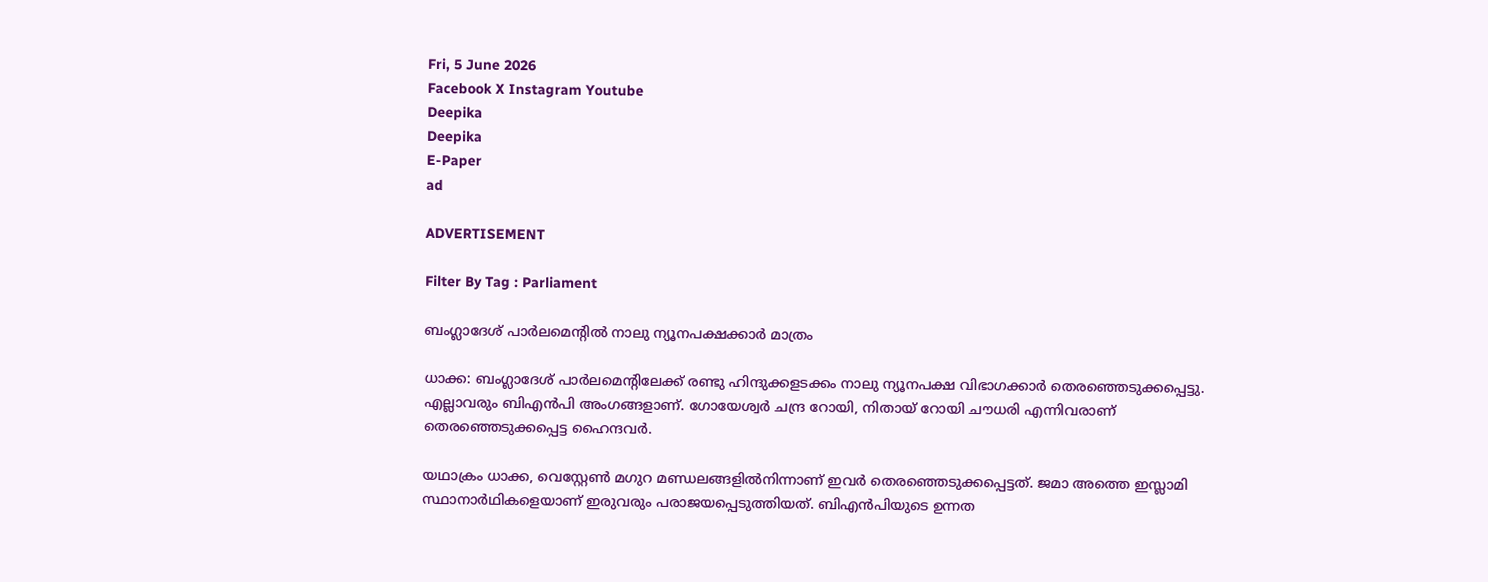Fri, 5 June 2026
Facebook X Instagram Youtube
Deepika
Deepika
E-Paper
ad

ADVERTISEMENT

Filter By Tag : Parliament

ബംഗ്ലാദേശ് പാർലമെന്‍റിൽ നാലു ന്യൂനപക്ഷക്കാർ മാത്രം

ധാക്ക: ബംഗ്ലാദേശ് പാർലമെന്‍റിലേക്ക് രണ്ടു ഹിന്ദുക്കളടക്കം നാലു ന്യൂനപക്ഷ വിഭാഗക്കാർ തെരഞ്ഞെടുക്കപ്പെട്ടു. എല്ലാവരും ബിഎൻപി അംഗങ്ങളാണ്. ഗോയേശ്വർ ചന്ദ്ര റോയി, നിതായ് റോയി ചൗധരി എന്നിവരാണ് തെരഞ്ഞെടുക്കപ്പെ‌ട്ട ഹൈന്ദവർ.

യഥാക്രം ധാക്ക, വെസ്റ്റേൺ മഗുറ മണ്ഡലങ്ങളിൽനിന്നാണ് ഇവർ തെരഞ്ഞെടുക്കപ്പെട്ടത്. ജമാ അത്തെ ഇസ്ലാമി സ്ഥാനാർഥികളെയാണ് ഇരുവരും പരാജയപ്പെടുത്തിയത്. ബിഎൻപിയുടെ ഉന്നത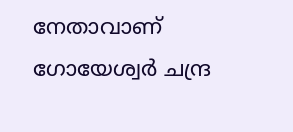നേതാവാണ് ഗോയേശ്വർ ചന്ദ്ര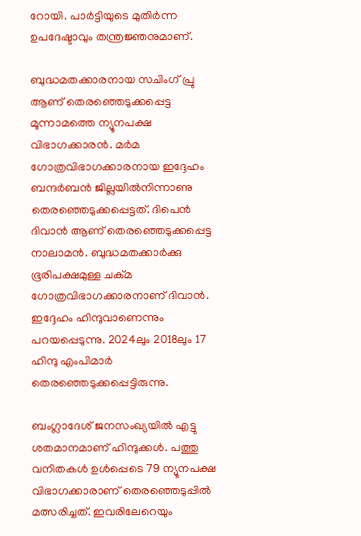റോയി. പാർട്ടിയുടെ മുതിർന്ന ഉപദേഷ്ടാവും തന്ത്രജ്ഞനുമാണ്.

ബുദ്ധമതക്കാരനായ സചിംഗ് പ്രു ആണ് തെരഞ്ഞെടുക്കപ്പെട്ട മൂന്നാമത്തെ ന്യൂനപക്ഷ വിഭാഗക്കാരൻ. മർമ ഗോത്രവിഭാഗക്കാരനായ ഇദ്ദേഹം ബന്ദർബൻ ജില്ലയിൽനിന്നാണു തെരഞ്ഞെടുക്കപ്പെട്ടത്. ദിപെൻ ദിവാൻ ആണ് തെരഞ്ഞെടുക്കപ്പെട്ട നാലാമൻ. ബുദ്ധമതക്കാർക്കു ഭൂരിപക്ഷമുള്ള ചക്മ ഗോത്രവിഭാഗക്കാരനാണ് ദിവാൻ. ഇദ്ദേഹം ഹിന്ദുവാണെന്നും പറയപ്പെടുന്നു. 2024ലും 2018ലും 17 ഹിന്ദു എംപിമാർ തെരഞ്ഞെടുക്കപ്പെട്ടിരുന്നു.

ബംഗ്ലാദേശ് ജനസംഖ്യയിൽ എട്ടു ശതമാനമാണ് ഹിന്ദുക്കൾ. പത്തു വനിതകൾ ഉൾപ്പെടെ 79 ന്യൂനപക്ഷ വിഭാഗക്കാരാണ് തെരഞ്ഞെടുപ്പിൽ മത്സരിച്ചത്. ഇവരിലേറെയും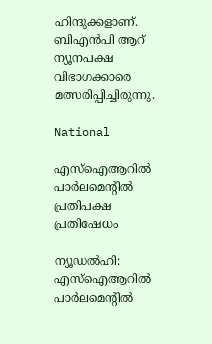ഹിന്ദുക്കളാണ്. ബിഎൻപി ആറ് ന്യൂനപക്ഷ വിഭാഗക്കാരെ മത്സരിപ്പിച്ചിരുന്നു.

National

എസ്‌ഐആറിൽ പാർലമെന്‍റിൽ പ്രതിപക്ഷ പ്രതിഷേധം

ന്യൂഡൽഹി: എസ്‌ഐആറിൽ പാർലമെന്‍റിൽ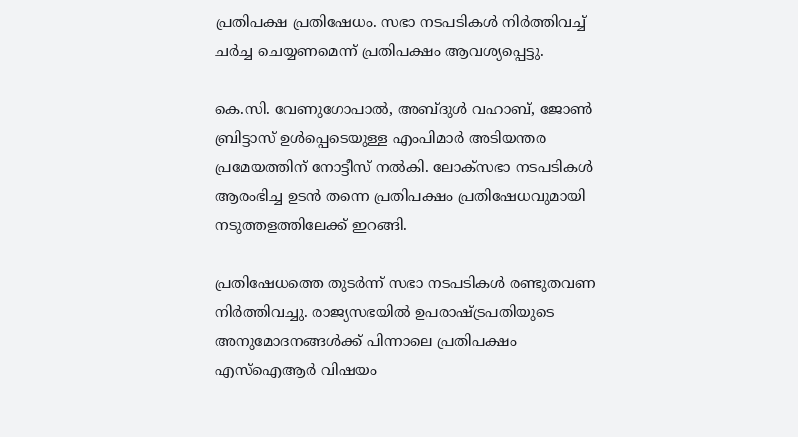പ്രതിപക്ഷ പ്രതിഷേധം. സഭാ നടപടികൾ നിർത്തിവച്ച് ചർച്ച ചെയ്യണമെന്ന് പ്രതിപക്ഷം ആവശ്യപ്പെട്ടു.

കെ.സി. വേണുഗോപാൽ, അബ്ദുൾ വഹാബ്, ജോൺ ബ്രിട്ടാസ് ഉൾപ്പെടെയുള്ള എംപിമാർ അടിയന്തര പ്രമേയത്തിന് നോട്ടീസ് നൽകി. ലോക്‌സഭാ നടപടികൾ ആരംഭിച്ച ഉടൻ തന്നെ പ്രതിപക്ഷം പ്രതിഷേധവുമായി നടുത്തളത്തിലേക്ക് ഇറങ്ങി.

പ്രതിഷേധത്തെ തുടർന്ന് സഭാ നടപടികൾ രണ്ടുതവണ നിർത്തിവച്ചു. രാജ്യസഭയിൽ ഉപരാഷ്ട്രപതിയുടെ അനുമോദനങ്ങൾക്ക് പിന്നാലെ പ്രതിപക്ഷം എസ്‌ഐആർ വിഷയം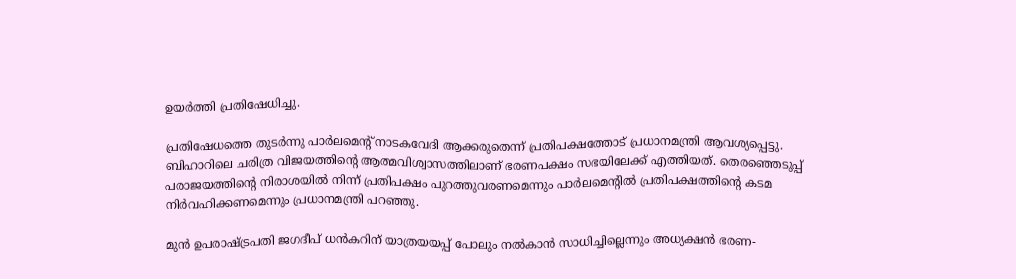ഉയർത്തി പ്രതിഷേധിച്ചു.

പ്രതിഷേധത്തെ തുടർന്നു പാർലമെന്‍റ് നാടകവേദി ആക്കരുതെന്ന് പ്രതിപക്ഷത്തോട് പ്രധാനമന്ത്രി ആവശ്യപ്പെട്ടു. ബിഹാറിലെ ചരിത്ര വിജയത്തിന്‍റെ ആത്മവിശ്വാസത്തിലാണ് ഭരണപക്ഷം സഭയിലേക്ക് എത്തിയത്. തെരഞ്ഞെടുപ്പ് പരാജയത്തിന്‍റെ നിരാശയിൽ നിന്ന് പ്രതിപക്ഷം പുറത്തുവരണമെന്നും പാർലമെന്‍റിൽ പ്രതിപക്ഷത്തിന്‍റെ കടമ നിർവഹിക്കണമെന്നും പ്രധാനമന്ത്രി പറഞ്ഞു.

മുൻ ഉപരാഷ്ട്രപതി ജഗദീപ് ധൻകറിന് യാത്രയയപ്പ് പോലും നൽകാൻ സാധിച്ചില്ലെന്നും അധ്യക്ഷൻ ഭരണ-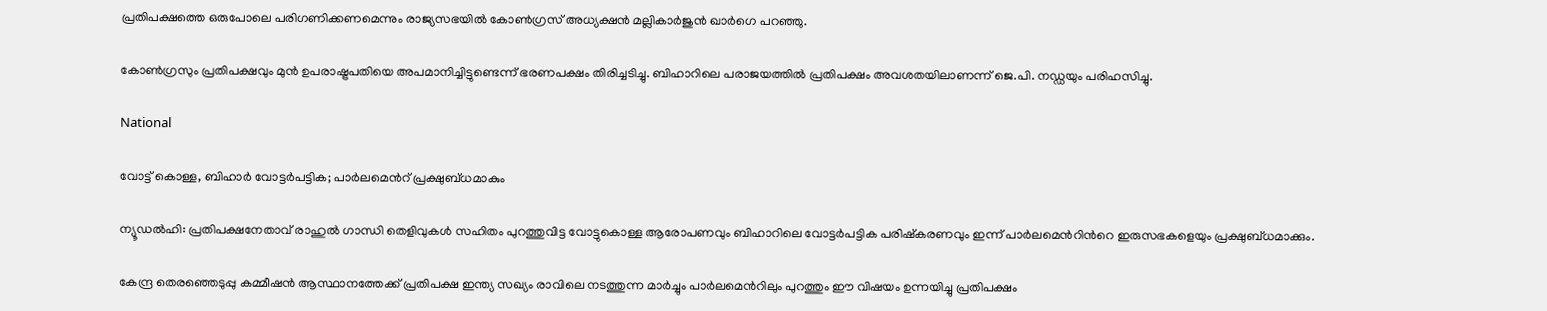പ്രതിപക്ഷത്തെ ഒരുപോലെ പരിഗണിക്കണമെന്നും രാജ്യസഭയിൽ കോൺഗ്രസ് അധ്യക്ഷൻ മല്ലികാർജുൻ ഖാർഗെ പറഞ്ഞു.

കോൺഗ്രസും പ്രതിപക്ഷവും മുൻ ഉപരാഷ്ട്രപതിയെ അപമാനിച്ചിട്ടുണ്ടെന്ന് ഭരണപക്ഷം തിരിച്ചടിച്ചു. ബിഹാറിലെ പരാജയത്തിൽ പ്രതിപക്ഷം അവശതയിലാണന്ന് ജെ.പി. നഡ്ഡയും പരിഹസിച്ചു.

National

വോട്ട് കൊള്ള, ബിഹാർ വോട്ടർപട്ടിക; പാർലമെന്‍റ് പ്രക്ഷുബ്‌ധമാകും

ന്യൂഡൽഹി: പ്രതിപക്ഷനേതാവ് രാഹുൽ ഗാന്ധി തെളിവുകൾ സഹിതം പുറത്തുവിട്ട വോട്ടുകൊള്ള ആരോപണവും ബിഹാറിലെ വോട്ടർപട്ടിക പരിഷ്കരണവും ഇന്ന് പാർലമെന്‍റിന്‍റെ ഇരുസഭകളെയും പ്രക്ഷുബ്‌ധമാക്കും.

കേന്ദ്ര തെരഞ്ഞെടുപ്പു കമ്മീഷൻ ആസ്ഥാനത്തേക്ക് പ്രതിപക്ഷ ഇന്ത്യ സഖ്യം രാവിലെ നടത്തുന്ന മാർച്ചും പാർലമെന്‍റിലും പുറത്തും ഈ വിഷയം ഉന്നയിച്ചു പ്രതിപക്ഷം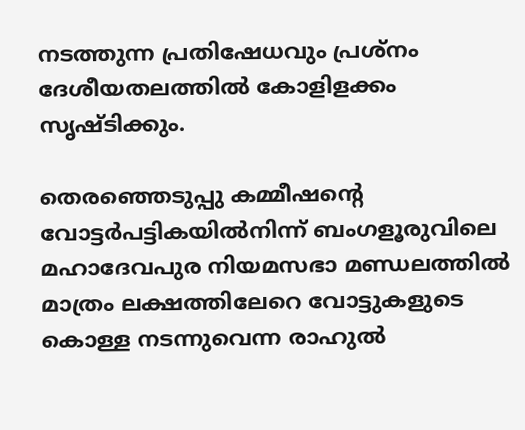നടത്തുന്ന പ്രതിഷേധവും പ്രശ്നം ദേശീയതലത്തിൽ കോളിളക്കം സൃഷ്‌ടിക്കും.

തെരഞ്ഞെടുപ്പു കമ്മീഷന്‍റെ വോട്ടർപട്ടികയിൽനിന്ന് ബംഗളൂരുവിലെ മഹാദേവപുര നിയമസഭാ മണ്ഡലത്തിൽ മാത്രം ലക്ഷത്തിലേറെ വോട്ടുകളുടെ കൊള്ള നടന്നുവെന്ന രാഹുൽ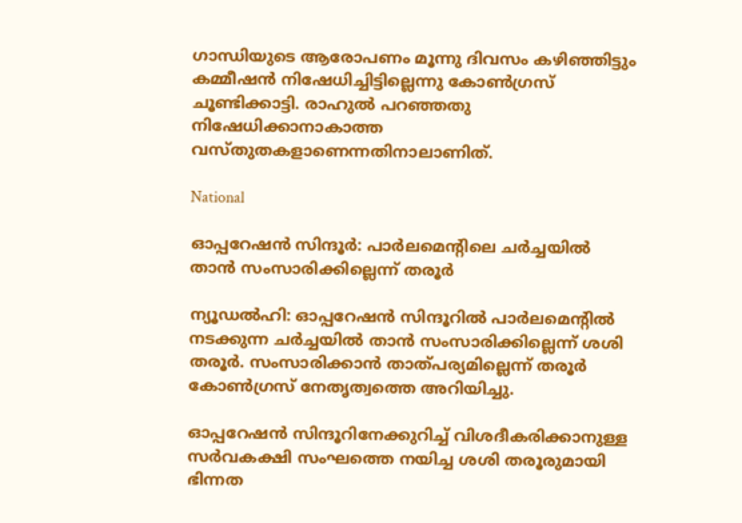ഗാന്ധിയുടെ ആരോപണം മൂന്നു ദിവസം കഴിഞ്ഞിട്ടും കമ്മീഷൻ നിഷേധിച്ചിട്ടില്ലെന്നു കോണ്‍ഗ്രസ് ചൂണ്ടിക്കാട്ടി. രാഹുൽ പറഞ്ഞതു നിഷേധിക്കാനാകാത്ത വസ്തുതകളാണെന്നതിനാലാണിത്.

National

ഓപ്പറേഷന്‍ സിന്ദൂര്‍: പാര്‍ലമെന്‍റിലെ ചര്‍ച്ചയില്‍ താന്‍ സംസാരിക്കില്ലെന്ന് തരൂര്‍

ന്യൂഡല്‍ഹി: ഓപ്പറേഷന്‍ സിന്ദൂറില്‍ പാര്‍ലമെന്‍റില്‍ നടക്കുന്ന ചര്‍ച്ചയില്‍ താന്‍ സംസാരിക്കില്ലെന്ന് ശശി തരൂര്‍. സംസാരിക്കാന്‍ താത്പര്യമില്ലെന്ന് തരൂര്‍ കോണ്‍ഗ്രസ് നേതൃത്വത്തെ അറിയിച്ചു.

ഓപ്പറേഷന്‍ സിന്ദൂറിനേക്കുറിച്ച് വിശദീകരിക്കാനുള്ള സർവകക്ഷി സംഘത്തെ നയിച്ച ശശി തരൂരുമായി ഭിന്നത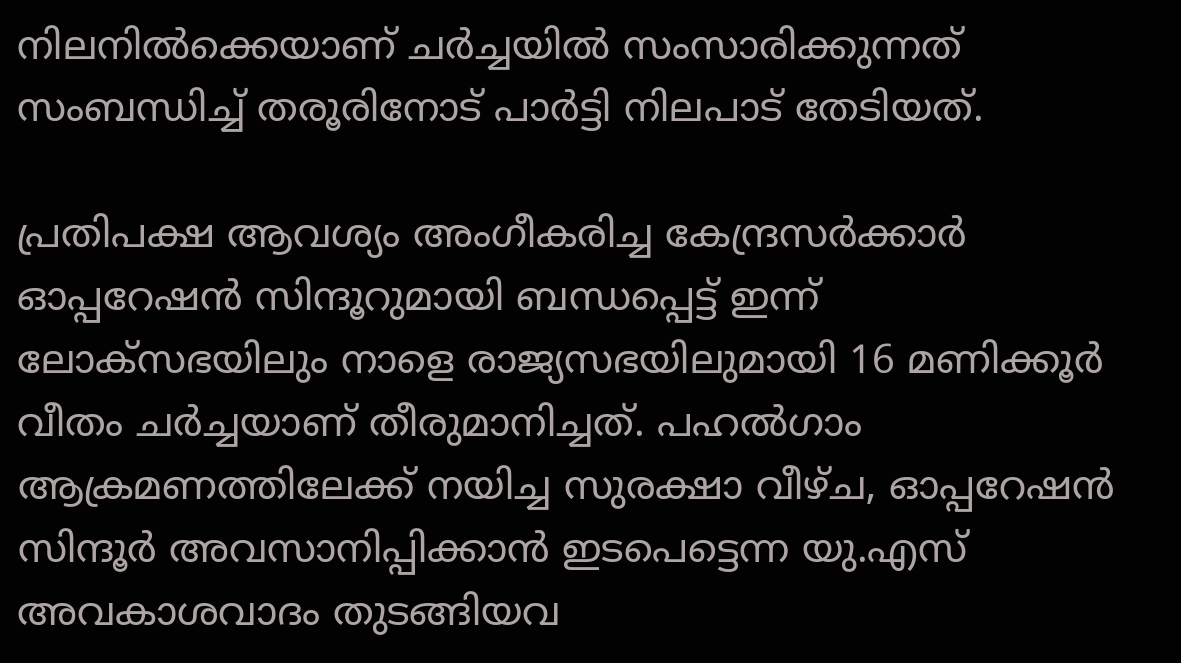നിലനിൽക്കെയാണ് ചർച്ചയിൽ സംസാരിക്കുന്നത് സംബന്ധിച്ച് തരൂരിനോട് പാർട്ടി നിലപാട് തേടിയത്.

പ്രതിപക്ഷ ആവശ്യം അംഗീകരിച്ച കേന്ദ്രസർക്കാർ ഓപ്പറേഷൻ സിന്ദൂറുമായി ബന്ധപ്പെട്ട് ഇന്ന് ലോക്‌സഭയിലും നാളെ രാജ്യസഭയിലുമായി 16 മണിക്കൂർ വീതം ചർച്ചയാണ് തീരുമാനിച്ചത്. പഹൽഗാം ആക്രമണത്തിലേക്ക് നയിച്ച സുരക്ഷാ വീഴ്‌ച, ഓപ്പറേഷൻ സിന്ദൂർ അവസാനിപ്പിക്കാൻ ഇടപെട്ടെന്ന യു.എസ് അവകാശവാദം തുടങ്ങിയവ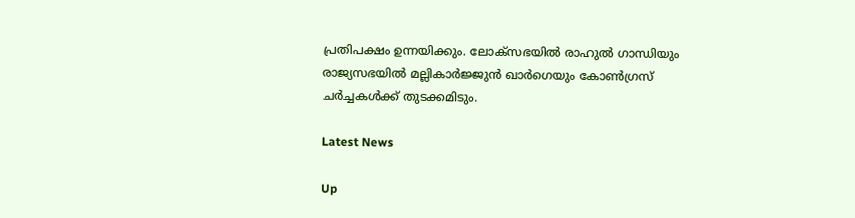പ്രതിപക്ഷം ഉന്നയിക്കും. ലോക്‌സഭയിൽ രാഹുൽ ഗാന്ധിയും രാജ്യസഭയിൽ മല്ലികാർജ്ജുൻ ഖാർഗെയും കോൺഗ്രസ് ചർച്ചകൾക്ക് തുടക്കമിടും.

Latest News

Up